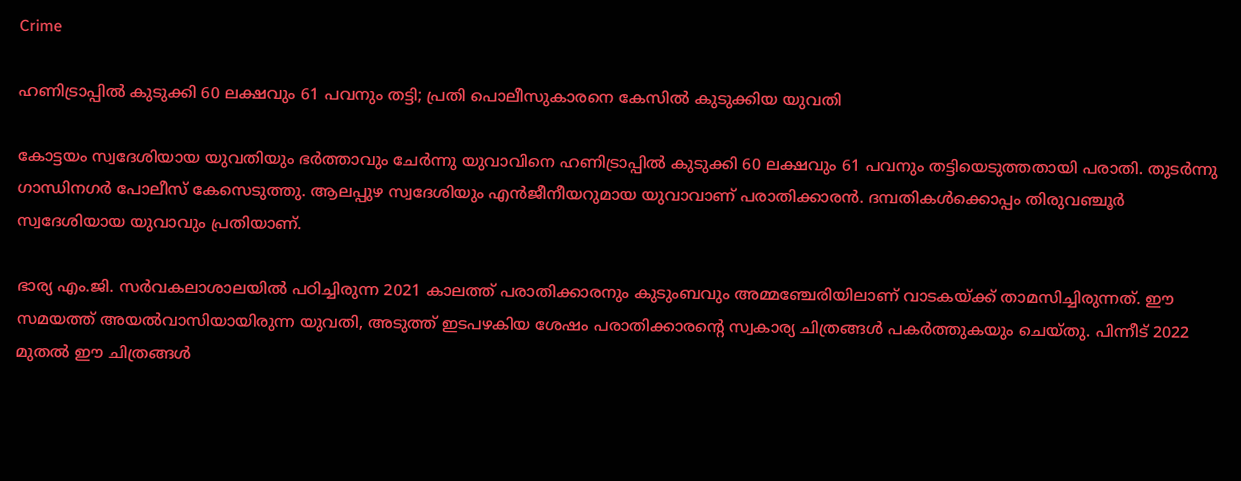Crime

ഹണിട്രാപ്പില്‍ കുടുക്കി 60 ലക്ഷവും 61 പവനും തട്ടി; പ്രതി പൊലീസുകാരനെ കേസിൽ കുടുക്കിയ യുവതി

കോട്ടയം സ്വദേശിയായ യുവതിയും ഭര്‍ത്താവും ചേര്‍ന്നു യുവാവിനെ ഹണിട്രാപ്പില്‍ കുടുക്കി 60 ലക്ഷവും 61 പവനും തട്ടിയെടുത്തതായി പരാതി. തുടര്‍ന്നു ഗാന്ധിനഗര്‍ പോലീസ് കേസെടുത്തു. ആലപ്പുഴ സ്വദേശിയും എന്‍ജീനീയറുമായ യുവാവാണ് പരാതിക്കാരന്‍. ദമ്പതികള്‍ക്കൊപ്പം തിരുവഞ്ചൂര്‍ സ്വദേശിയായ യുവാവും പ്രതിയാണ്.

ഭാര്യ എം.ജി. സര്‍വകലാശാലയില്‍ പഠിച്ചിരുന്ന 2021 കാലത്ത് പരാതിക്കാരനും കുടുംബവും അമ്മഞ്ചേരിയിലാണ് വാടകയ്ക്ക് താമസിച്ചിരുന്നത്. ഈ സമയത്ത് അയല്‍വാസിയായിരുന്ന യുവതി, അടുത്ത് ഇടപഴകിയ ശേഷം പരാതിക്കാരന്റെ സ്വകാര്യ ചിത്രങ്ങള്‍ പകര്‍ത്തുകയും ചെയ്തു. പിന്നീട് 2022 മുതല്‍ ഈ ചിത്രങ്ങള്‍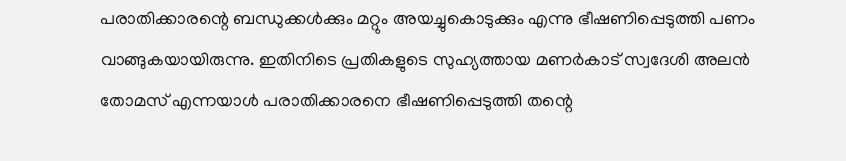പരാതിക്കാരന്റെ ബന്ധുക്കള്‍ക്കും മറ്റും അയച്ചുകൊടുക്കും എന്നു ഭീഷണിപ്പെടുത്തി പണം വാങ്ങുകയായിരുന്നു. ഇതിനിടെ പ്രതികളുടെ സുഹ്യത്തായ മണർകാട് സ്വദേശി അലൻ തോമസ് എന്നയാൾ പരാതിക്കാരനെ ഭീഷണിപ്പെടുത്തി തന്റെ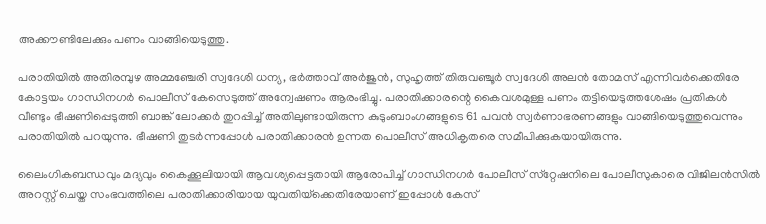അക്കൗണ്ടിലേക്കും പണം വാങ്ങിയെടുത്തു.

പരാതിയിൽ അതിരമ്പുഴ അമ്മഞ്ചേരി സ്വദേശി ധന്യ, ഭർത്താവ് അർജുൻ, സുഹൃത്ത് തിരുവഞ്ചൂർ സ്വദേശി അലൻ തോമസ് എന്നിവർക്കെതിരേ കോട്ടയം ഗാന്ധിനഗർ പൊലീസ് കേസെടുത്ത് അന്വേഷണം ആരംഭിച്ചു. പരാതിക്കാരന്റെ കൈവശമുള്ള പണം തട്ടിയെടുത്തശേഷം പ്രതികൾ വീണ്ടും ഭീഷണിപ്പെടുത്തി ബാങ്ക് ലോക്കർ തുറപ്പിച്ച് അതിലുണ്ടായിരുന്ന കുടുംബാംഗങ്ങളുടെ 61 പവൻ സ്വർണാഭരണങ്ങളും വാങ്ങിയെടുത്തുവെന്നും പരാതിയിൽ പറയുന്നു. ഭീഷണി തുടർന്നപ്പോൾ പരാതിക്കാരൻ ഉന്നത പൊലീസ് അധികൃതരെ സമീപിക്കുകയായിരുന്നു.

ലൈംഗികബന്ധവും മദ്യവും കൈക്കൂലിയായി ആവശ്യപ്പെട്ടതായി ആരോപിച്ച് ഗാന്ധിനഗര്‍ പോലീസ് സ്‌റ്റേഷനിലെ പോലീസുകാരെ വിജിലന്‍സില്‍ അറസ്റ്റ് ചെയ്ത സംഭവത്തിലെ പരാതിക്കാരിയായ യുവതിയ്‌ക്കെതിരേയാണ് ഇപ്പോള്‍ കേസ്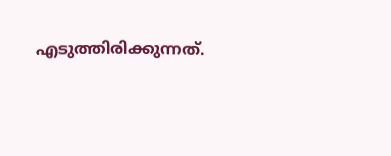എടുത്തിരിക്കുന്നത്.